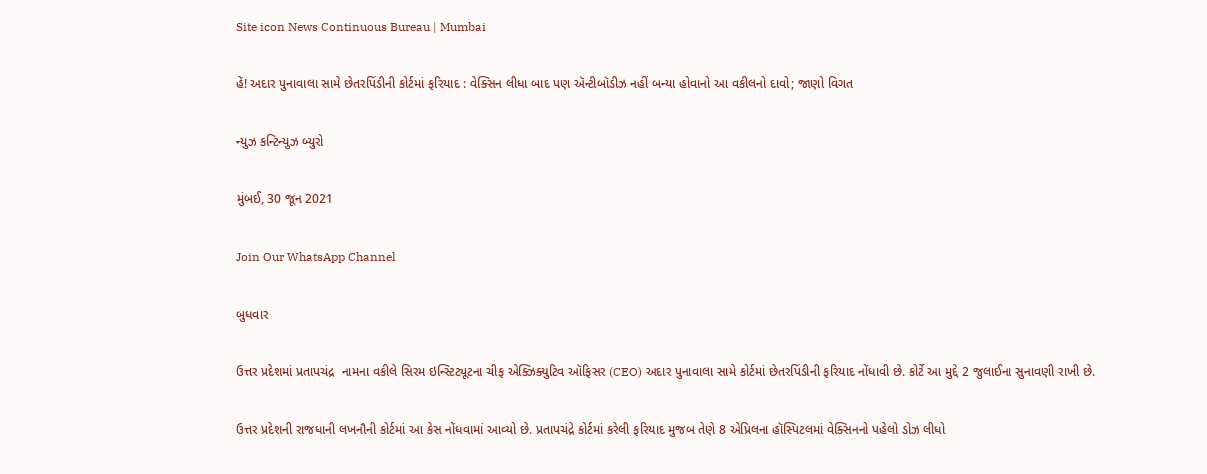Site icon News Continuous Bureau | Mumbai

હેં! અદાર પુનાવાલા સામે છેતરપિંડીની કોર્ટમાં ફરિયાદ : વેક્સિન લીધા બાદ પણ ઍન્ટીબૉડીઝ નહીં બન્યા હોવાનો આ વકીલનો દાવો; જાણો વિગત

ન્યુઝ કન્ટિન્યુઝ બ્યુરો

મુંબઈ, 30 જૂન 2021

Join Our WhatsApp Channel

બુધવાર

ઉત્તર પ્રદેશમાં પ્રતાપચંદ્ર  નામના વકીલે સિરમ ઇન્સ્ટિટ્યૂટના ચીફ એક્ઝિક્યુટિવ ઑફિસર (CEO) અદાર પુનાવાલા સામે કોર્ટમાં છેતરપિંડીની ફરિયાદ નોંધાવી છે. કોર્ટે આ મુદ્દે 2 જુલાઈના સુનાવણી રાખી છે.

ઉત્તર પ્રદેશની રાજધાની લખનૌની કોર્ટમાં આ કેસ નોંધવામાં આવ્યો છે. પ્રતાપચંદ્રે કોર્ટમાં કરેલી ફરિયાદ મુજબ તેણે 8 એપ્રિલના હૉસ્પિટલમાં વેક્સિનનો પહેલો ડોઝ લીધો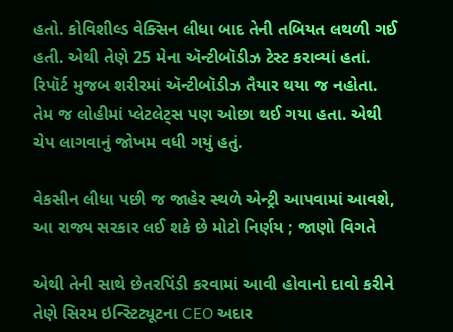હતો. કોવિશીલ્ડ વેક્સિન લીધા બાદ તેની તબિયત લથળી ગઈ હતી. એથી તેણે 25 મેના ઍન્ટીબૉડીઝ ટેસ્ટ કરાવ્યાં હતાં. રિપૉર્ટ મુજબ શરીરમાં ઍન્ટીબૉડીઝ તૈયાર થયા જ નહોતા. તેમ જ લોહીમાં પ્લેટલેટ્સ પણ ઓછા થઈ ગયા હતા. એથી ચેપ લાગવાનું જોખમ વધી ગયું હતું.

વેકસીન લીધા પછી જ જાહેર સ્થળે એન્ટ્રી આપવામાં આવશે, આ રાજ્ય સરકાર લઈ શકે છે મોટો નિર્ણય ; જાણો વિગતે

એથી તેની સાથે છેતરપિંડી કરવામાં આવી હોવાનો દાવો કરીને તેણે સિરમ ઇન્સ્ટિટ્યૂટના CEO અદાર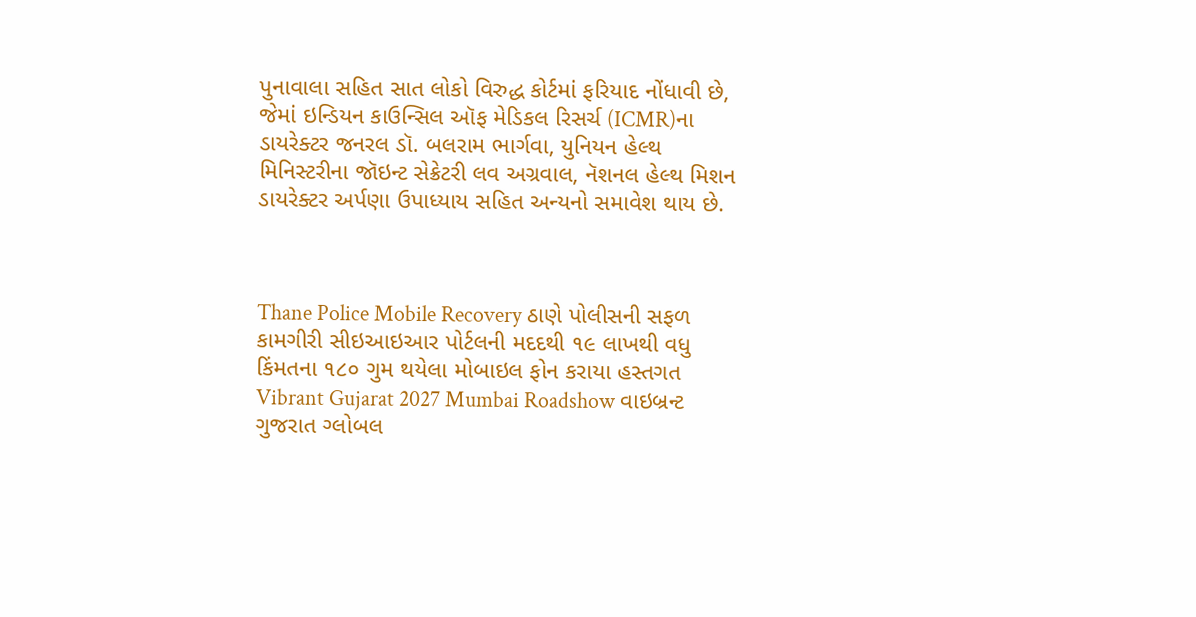પુનાવાલા સહિત સાત લોકો વિરુદ્ધ કોર્ટમાં ફરિયાદ નોંધાવી છે, જેમાં ઇન્ડિયન કાઉન્સિલ ઑફ મેડિકલ રિસર્ચ (ICMR)ના ડાયરેક્ટર જનરલ ડૉ. બલરામ ભાર્ગવા, યુનિયન હેલ્થ મિનિસ્ટરીના જૉઇન્ટ સેક્રેટરી લવ અગ્રવાલ, નૅશનલ હેલ્થ મિશન ડાયરેક્ટર અર્પણા ઉપાધ્યાય સહિત અન્યનો સમાવેશ થાય છે.



Thane Police Mobile Recovery ઠાણે પોલીસની સફળ કામગીરી સીઇઆઇઆર પોર્ટલની મદદથી ૧૯ લાખથી વધુ કિંમતના ૧૮૦ ગુમ થયેલા મોબાઇલ ફોન કરાયા હસ્તગત
Vibrant Gujarat 2027 Mumbai Roadshow વાઇબ્રન્ટ ગુજરાત ગ્લોબલ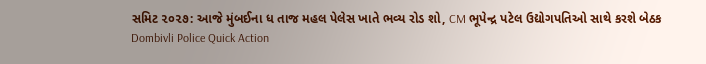સમિટ ૨૦૨૭: આજે મુંબઈના ધ તાજ મહલ પેલેસ ખાતે ભવ્ય રોડ શો, CM ભૂપેન્દ્ર પટેલ ઉદ્યોગપતિઓ સાથે કરશે બેઠક
Dombivli Police Quick Action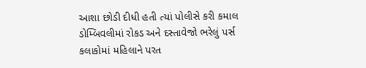આશા છોડી દીધી હતી ત્યાં પોલીસે કરી કમાલ ડોમ્બિવલીમાં રોકડ અને દસ્તાવેજો ભરેલું પર્સ કલાકોમાં મહિલાને પરત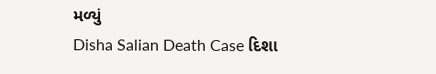મળ્યું
Disha Salian Death Case દિશા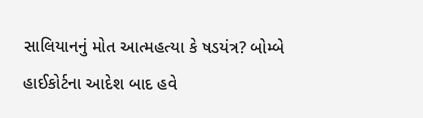સાલિયાનનું મોત આત્મહત્યા કે ષડયંત્ર? બોમ્બે હાઈકોર્ટના આદેશ બાદ હવે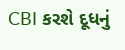CBI કરશે દૂધનું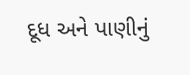દૂધ અને પાણીનું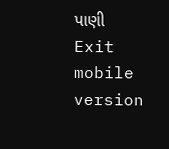પાણી
Exit mobile version